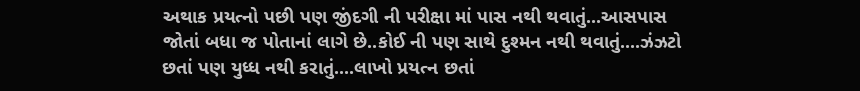અથાક પ્રયત્નો પછી પણ જીંદગી ની પરીક્ષા માં પાસ નથી થવાતું...આસપાસ જોતાં બધા જ પોતાનાં લાગે છે..કોઈ ની પણ સાથે દુશ્મન નથી થવાતું....ઝંઝટો છતાં પણ યુધ્ધ નથી કરાતું....લાખો પ્રયત્ન છતાં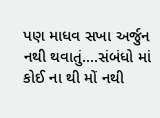પણ માધવ સખા અર્જુન નથી થવાતું....સંબંધો માં કોઈ ના થી મોં નથી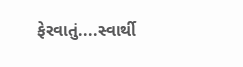ફેરવાતું....સ્વાર્થી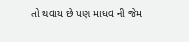તો થવાય છે પણ માધવ ની જેમ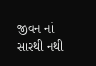જીવન નાં સારથી નથી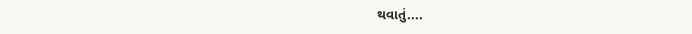થવાતું....